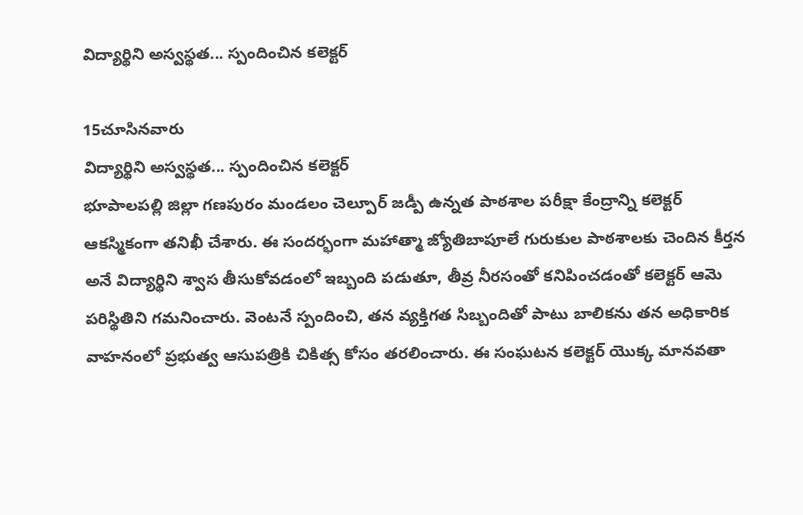విద్యార్థిని అస్వస్థత... స్పందించిన కలెక్టర్

15చూసినవారు
విద్యార్థిని అస్వస్థత... స్పందించిన కలెక్టర్
భూపాలపల్లి జిల్లా గణపురం మండలం చెల్పూర్ జడ్పీ ఉన్నత పాఠశాల పరీక్షా కేంద్రాన్ని కలెక్టర్ ఆకస్మికంగా తనిఖీ చేశారు. ఈ సందర్భంగా మహాత్మా జ్యోతిబాపూలే గురుకుల పాఠశాలకు చెందిన కీర్తన అనే విద్యార్థిని శ్వాస తీసుకోవడంలో ఇబ్బంది పడుతూ, తీవ్ర నీరసంతో కనిపించడంతో కలెక్టర్ ఆమె పరిస్థితిని గమనించారు. వెంటనే స్పందించి, తన వ్యక్తిగత సిబ్బందితో పాటు బాలికను తన అధికారిక వాహనంలో ప్రభుత్వ ఆసుపత్రికి చికిత్స కోసం తరలించారు. ఈ సంఘటన కలెక్టర్ యొక్క మానవతా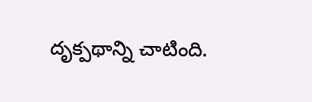దృక్పథాన్ని చాటింది.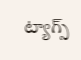ట్యాగ్స్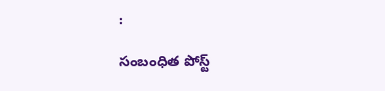:

సంబంధిత పోస్ట్